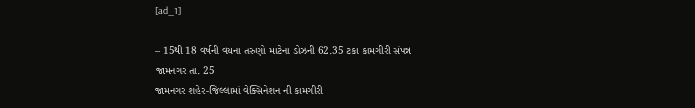[ad_1]

– 15થી 18 વર્ષની વયના તરુણો માટેના ડોઝની 62.35 ટકા કામગીરી સંપન્ન
જામનગર તા. 25
જામનગર શહેર-જિલ્લામાં વેક્સિનેશન ની કામગીરી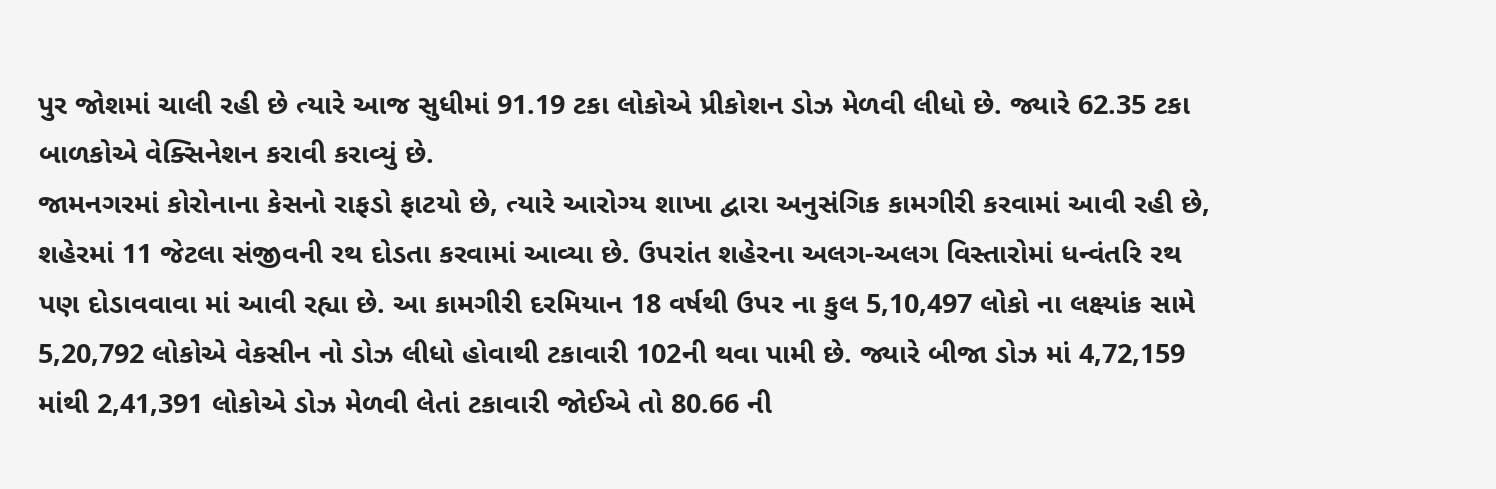પુર જોશમાં ચાલી રહી છે ત્યારે આજ સુધીમાં 91.19 ટકા લોકોએ પ્રીકોશન ડોઝ મેળવી લીધો છે. જ્યારે 62.35 ટકા બાળકોએ વેક્સિનેશન કરાવી કરાવ્યું છે.
જામનગરમાં કોરોનાના કેસનો રાફડો ફાટયો છે, ત્યારે આરોગ્ય શાખા દ્વારા અનુસંગિક કામગીરી કરવામાં આવી રહી છે, શહેરમાં 11 જેટલા સંજીવની રથ દોડતા કરવામાં આવ્યા છે. ઉપરાંત શહેરના અલગ-અલગ વિસ્તારોમાં ધન્વંતરિ રથ પણ દોડાવવાવા માં આવી રહ્યા છે. આ કામગીરી દરમિયાન 18 વર્ષથી ઉપર ના કુલ 5,10,497 લોકો ના લક્ષ્યાંક સામે 5,20,792 લોકોએ વેકસીન નો ડોઝ લીધો હોવાથી ટકાવારી 102ની થવા પામી છે. જ્યારે બીજા ડોઝ માં 4,72,159 માંથી 2,41,391 લોકોએ ડોઝ મેળવી લેતાં ટકાવારી જોઈએ તો 80.66 ની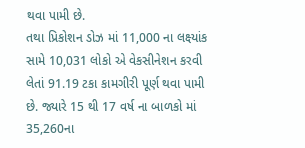થવા પામી છે.
તથા પ્રિકોશન ડોઝ માં 11,000 ના લક્ષ્યાંક સામે 10,031 લોકો એ વેકસીનેશન કરવી લેતાં 91.19 ટકા કામગીરી પૂર્ણ થવા પામી છે. જ્યારે 15 થી 17 વર્ષ ના બાળકો માં 35,260ના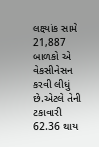લક્ષ્યાંક સામે 21,887 બાળકો એ વેકસીનેસન કરવી લીધું છે.એટલે તેની ટકાવારી 62.36 થાય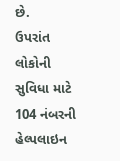છે.
ઉપરાંત લોકોની સુવિધા માટે 104 નંબરની હેલ્પલાઇન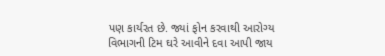પણ કાર્યરત છે. જ્યાં ફોન કરવાથી આરોગ્ય વિભાગની ટિમ ઘરે આવીને દવા આપી જાય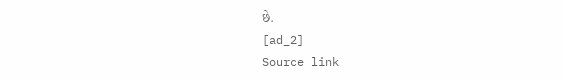છે.
[ad_2]
Source link